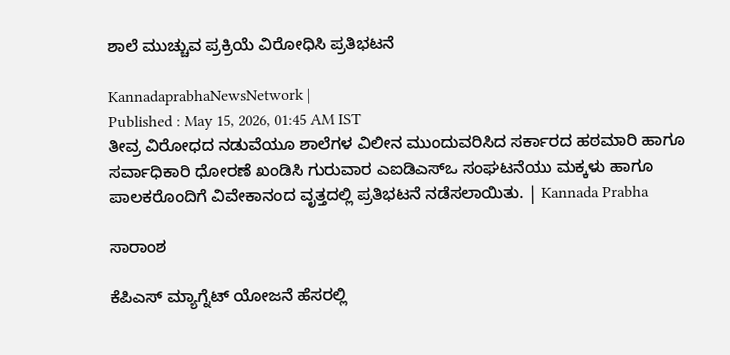ಶಾಲೆ ಮುಚ್ಚುವ ಪ್ರಕ್ರಿಯೆ ವಿರೋಧಿಸಿ ಪ್ರತಿಭಟನೆ

KannadaprabhaNewsNetwork |
Published : May 15, 2026, 01:45 AM IST
ತೀವ್ರ ವಿರೋಧದ ನಡುವೆಯೂ ಶಾಲೆಗಳ ವಿಲೀನ ಮುಂದುವರಿಸಿದ ಸರ್ಕಾರದ ಹಠಮಾರಿ ಹಾಗೂ ಸರ್ವಾಧಿಕಾರಿ ಧೋರಣೆ ಖಂಡಿಸಿ ಗುರುವಾರ ಎಐಡಿಎಸ್‌ಒ ಸಂಘಟನೆಯು ಮಕ್ಕಳು ಹಾಗೂ ಪಾಲಕರೊಂದಿಗೆ ವಿವೇಕಾನಂದ ವೃತ್ತದಲ್ಲಿ ಪ್ರತಿಭಟನೆ ನಡೆಸಲಾಯಿತು. | Kannada Prabha

ಸಾರಾಂಶ

ಕೆಪಿಎಸ್ ಮ್ಯಾಗ್ನೆಟ್ ಯೋಜನೆ ಹೆಸರಲ್ಲಿ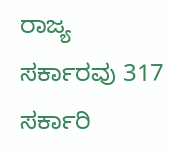ರಾಜ್ಯ ಸರ್ಕಾರವು 317 ಸರ್ಕಾರಿ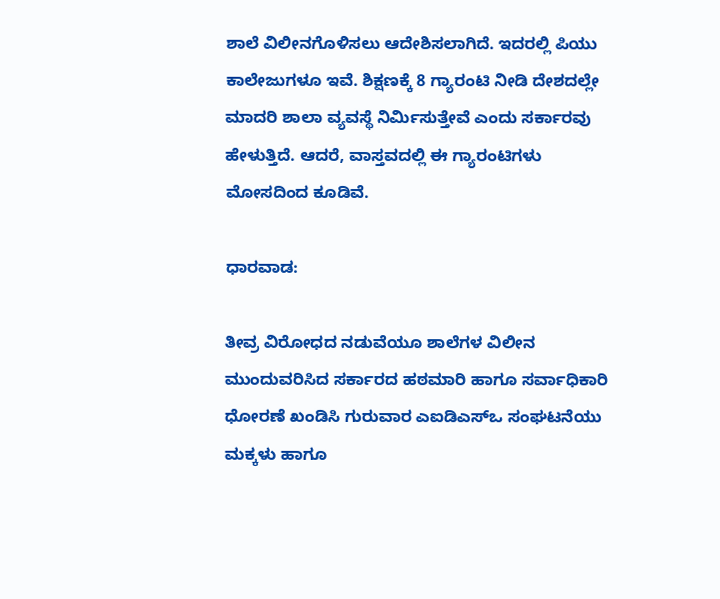ಶಾಲೆ ವಿಲೀನಗೊಳಿಸಲು ಆದೇಶಿಸಲಾಗಿದೆ. ಇದರಲ್ಲಿ ಪಿಯು ಕಾಲೇಜುಗಳೂ ಇವೆ. ಶಿಕ್ಷಣಕ್ಕೆ 8 ಗ್ಯಾರಂಟಿ ನೀಡಿ ದೇಶದಲ್ಲೇ ಮಾದರಿ ಶಾಲಾ ವ್ಯವಸ್ಥೆ ನಿರ್ಮಿಸುತ್ತೇವೆ ಎಂದು ಸರ್ಕಾರವು ಹೇಳುತ್ತಿದೆ. ಆದರೆ, ವಾಸ್ತವದಲ್ಲಿ ಈ ಗ್ಯಾರಂಟಿಗಳು ಮೋಸದಿಂದ ಕೂಡಿವೆ.

ಧಾರವಾಡ:

ತೀವ್ರ ವಿರೋಧದ ನಡುವೆಯೂ ಶಾಲೆಗಳ ವಿಲೀನ ಮುಂದುವರಿಸಿದ ಸರ್ಕಾರದ ಹಠಮಾರಿ ಹಾಗೂ ಸರ್ವಾಧಿಕಾರಿ ಧೋರಣೆ ಖಂಡಿಸಿ ಗುರುವಾರ ಎಐಡಿಎಸ್‌ಒ ಸಂಘಟನೆಯು ಮಕ್ಕಳು ಹಾಗೂ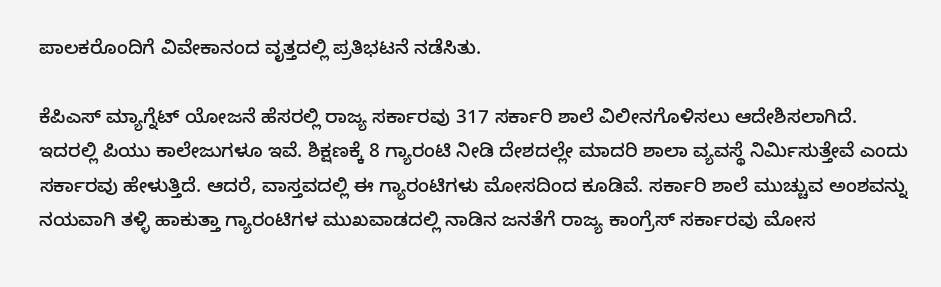ಪಾಲಕರೊಂದಿಗೆ ವಿವೇಕಾನಂದ ವೃತ್ತದಲ್ಲಿ ಪ್ರತಿಭಟನೆ ನಡೆಸಿತು.

ಕೆಪಿಎಸ್ ಮ್ಯಾಗ್ನೆಟ್ ಯೋಜನೆ ಹೆಸರಲ್ಲಿ ರಾಜ್ಯ ಸರ್ಕಾರವು 317 ಸರ್ಕಾರಿ ಶಾಲೆ ವಿಲೀನಗೊಳಿಸಲು ಆದೇಶಿಸಲಾಗಿದೆ. ಇದರಲ್ಲಿ ಪಿಯು ಕಾಲೇಜುಗಳೂ ಇವೆ. ಶಿಕ್ಷಣಕ್ಕೆ 8 ಗ್ಯಾರಂಟಿ ನೀಡಿ ದೇಶದಲ್ಲೇ ಮಾದರಿ ಶಾಲಾ ವ್ಯವಸ್ಥೆ ನಿರ್ಮಿಸುತ್ತೇವೆ ಎಂದು ಸರ್ಕಾರವು ಹೇಳುತ್ತಿದೆ. ಆದರೆ, ವಾಸ್ತವದಲ್ಲಿ ಈ ಗ್ಯಾರಂಟಿಗಳು ಮೋಸದಿಂದ ಕೂಡಿವೆ. ಸರ್ಕಾರಿ ಶಾಲೆ ಮುಚ್ಚುವ ಅಂಶವನ್ನು ನಯವಾಗಿ ತಳ್ಳಿ ಹಾಕುತ್ತಾ ಗ್ಯಾರಂಟಿಗಳ ಮುಖವಾಡದಲ್ಲಿ ನಾಡಿನ ಜನತೆಗೆ ರಾಜ್ಯ ಕಾಂಗ್ರೆಸ್ ಸರ್ಕಾರವು ಮೋಸ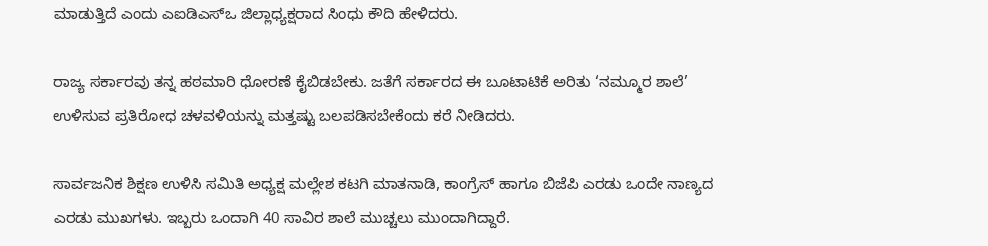ಮಾಡುತ್ತಿದೆ ಎಂದು ಎಐಡಿಎಸ್‌ಒ ಜಿಲ್ಲಾಧ್ಯಕ್ಷರಾದ ಸಿಂಧು ಕೌದಿ ಹೇಳಿದರು.

ರಾಜ್ಯ ಸರ್ಕಾರವು ತನ್ನ ಹಠಮಾರಿ ಧೋರಣೆ ಕೈಬಿಡಬೇಕು. ಜತೆಗೆ ಸರ್ಕಾರದ ಈ ಬೂಟಾಟಿಕೆ ಅರಿತು ‘ನಮ್ಮೂರ ಶಾಲೆ’ ಉಳಿಸುವ ಪ್ರತಿರೋಧ ಚಳವಳಿಯನ್ನು ಮತ್ತಷ್ಟು ಬಲಪಡಿಸಬೇಕೆಂದು ಕರೆ ನೀಡಿದರು.

ಸಾರ್ವಜನಿಕ ಶಿಕ್ಷಣ ಉಳಿಸಿ ಸಮಿತಿ ಅಧ್ಯಕ್ಷ ಮಲ್ಲೇಶ ಕಟಗಿ ಮಾತನಾಡಿ, ಕಾಂಗ್ರೆಸ್ ಹಾಗೂ ಬಿಜೆಪಿ ಎರಡು ಒಂದೇ ನಾಣ್ಯದ ಎರಡು ಮುಖಗಳು. ಇಬ್ಬರು ಒಂದಾಗಿ 40 ಸಾವಿರ ಶಾಲೆ ಮುಚ್ಚಲು ಮುಂದಾಗಿದ್ದಾರೆ.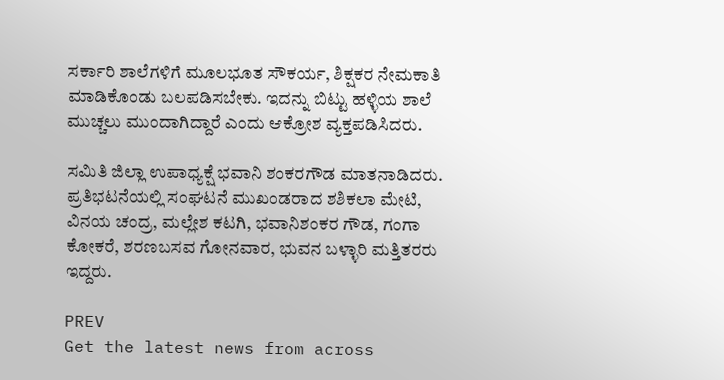ಸರ್ಕಾರಿ ಶಾಲೆಗಳಿಗೆ ಮೂಲಭೂತ ಸೌಕರ್ಯ, ಶಿಕ್ಷಕರ ನೇಮಕಾತಿ ಮಾಡಿಕೊಂಡು ಬಲಪಡಿಸಬೇಕು. ಇದನ್ನು ಬಿಟ್ಟು ಹಳ್ಳಿಯ ಶಾಲೆ ಮುಚ್ಚಲು ಮುಂದಾಗಿದ್ದಾರೆ ಎಂದು ಆಕ್ರೋಶ ವ್ಯಕ್ತಪಡಿಸಿದರು.

ಸಮಿತಿ ಜಿಲ್ಲಾ ಉಪಾಧ್ಯಕ್ಷೆ ಭವಾನಿ ಶಂಕರಗೌಡ ಮಾತನಾಡಿದರು. ಪ್ರತಿಭಟನೆಯಲ್ಲಿ ಸಂಘಟನೆ ಮುಖಂಡರಾದ ಶಶಿಕಲಾ ಮೇಟಿ, ವಿನಯ ಚಂದ್ರ, ಮಲ್ಲೇಶ ಕಟಗಿ, ಭವಾನಿಶಂಕರ ಗೌಡ, ಗಂಗಾ ಕೋಕರೆ, ಶರಣಬಸವ ಗೋನವಾರ, ಭುವನ ಬಳ್ಳಾರಿ ಮತ್ತಿತರರು ಇದ್ದರು.

PREV
Get the latest news from across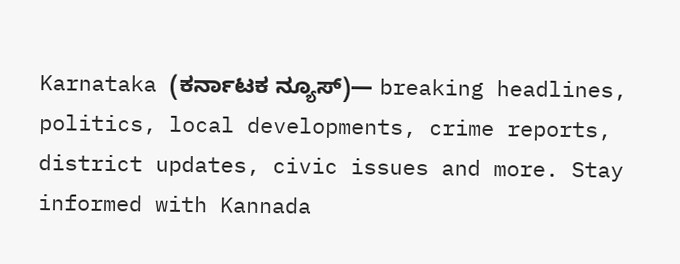Karnataka (ಕರ್ನಾಟಕ ನ್ಯೂಸ್)— breaking headlines, politics, local developments, crime reports, district updates, civic issues and more. Stay informed with Kannada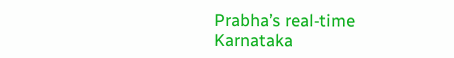Prabha’s real‑time Karnataka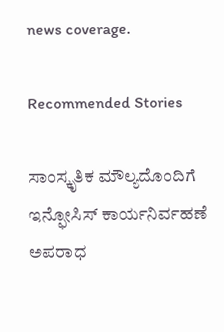news coverage.

Recommended Stories

ಸಾಂಸ್ಕೃತಿಕ ಮೌಲ್ಯದೊಂದಿಗೆ ಇನ್ಫೋಸಿಸ್‌ ಕಾರ್ಯನಿರ್ವಹಣೆ
ಅಪರಾಧ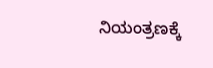ನಿಯಂತ್ರಣಕ್ಕೆ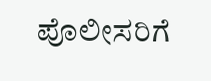ಪೊಲೀಸರಿಗೆ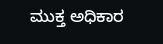ಮುಕ್ತ ಅಧಿಕಾರ